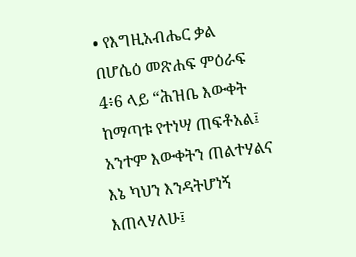• የእግዚአብሔር ቃል በሆሴዕ መጽሐፍ ምዕራፍ 4፥6 ላይ “ሕዝቤ እውቀት ከማጣቱ የተነሣ ጠፍቶአል፤ አንተም እውቀትን ጠልተሃልና እኔ ካህን እንዳትሆነኝ እጠላሃለሁ፤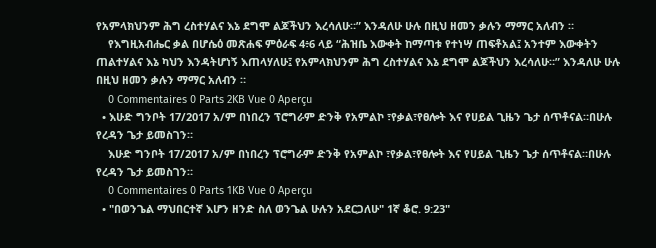የአምላክህንም ሕግ ረስተሃልና እኔ ደግሞ ልጆችህን እረሳለሁ።” እንዳለሁ ሁሉ በዚህ ዘመን ቃሉን ማማር አለብን ።
    የእግዚአብሔር ቃል በሆሴዕ መጽሐፍ ምዕራፍ 4፥6 ላይ “ሕዝቤ እውቀት ከማጣቱ የተነሣ ጠፍቶአል፤ አንተም እውቀትን ጠልተሃልና እኔ ካህን እንዳትሆነኝ እጠላሃለሁ፤ የአምላክህንም ሕግ ረስተሃልና እኔ ደግሞ ልጆችህን እረሳለሁ።” እንዳለሁ ሁሉ በዚህ ዘመን ቃሉን ማማር አለብን ።
    0 Commentaires 0 Parts 2KB Vue 0 Aperçu
  • እሁድ ግንቦት 17/2017 አ/ም በነበረን ፕሮግራም ድንቅ የአምልኮ ፣የቃል፣የፀሎት እና የሀይል ጊዜን ጌታ ሰጥቶናል።በሁሉ የረዳን ጌታ ይመስገን።
    እሁድ ግንቦት 17/2017 አ/ም በነበረን ፕሮግራም ድንቅ የአምልኮ ፣የቃል፣የፀሎት እና የሀይል ጊዜን ጌታ ሰጥቶናል።በሁሉ የረዳን ጌታ ይመስገን።
    0 Commentaires 0 Parts 1KB Vue 0 Aperçu
  • "በወንጌል ማህበርተኛ እሆን ዘንድ ስለ ወንጌል ሁሉን አደርጋለሁ" 1ኛ ቆሮ. 9:23"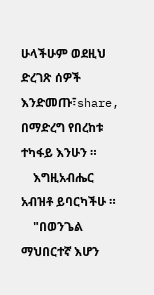ሁላችሁም ወደዚህ ድረገጽ ሰዎች እንድመጡ፣share, በማድረግ የበረከቱ ተካፋይ እንሁን ።
    እግዚአብሔር አብዝቶ ይባርካችሁ ።
    "በወንጌል ማህበርተኛ እሆን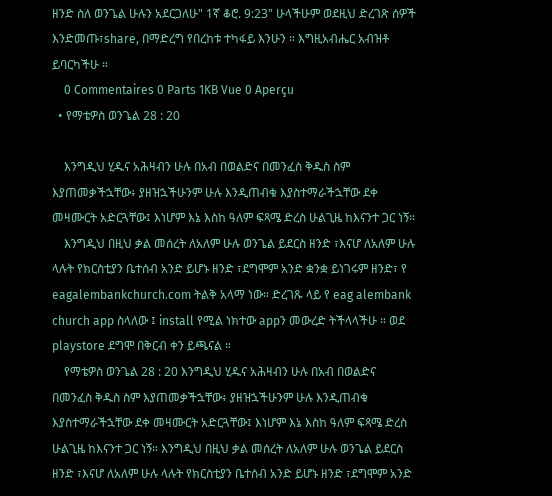ዘንድ ስለ ወንጌል ሁሉን አደርጋለሁ" 1ኛ ቆሮ. 9:23" ሁላችሁም ወደዚህ ድረገጽ ሰዎች እንድመጡ፣share, በማድረግ የበረከቱ ተካፋይ እንሁን ። እግዚአብሔር አብዝቶ ይባርካችሁ ።
    0 Commentaires 0 Parts 1KB Vue 0 Aperçu
  • የማቴዎስ ወንጌል 28 : 20

    እንግዲህ ሂዱና አሕዛብን ሁሉ በአብ በወልድና በመንፈስ ቅዱስ ስም እያጠመቃችኋቸው፥ ያዘዝኋችሁንም ሁሉ እንዲጠብቁ እያስተማራችኋቸው ደቀ መዛሙርት አድርጓቸው፤ እነሆም እኔ እስከ ዓለም ፍጻሜ ድረስ ሁልጊዜ ከእናንተ ጋር ነኝ።
    እንግዲህ በዚህ ቃል መሰረት ለአለም ሁሉ ወንጌል ይደርስ ዘንድ ፣እናሆ ለአለም ሁሉ ላሉት የክርስቲያን ቤተሰብ አንድ ይሆኑ ዘንድ ፣ደግሞም አንድ ቋንቋ ይነገሩም ዘንድ፣ የ eagalembankchurch.com ትልቅ አላማ ነው። ድረገጹ ላይ የ eag alembank church app ስላለው ፤ install የሚል ነክተው appን መውረድ ትችላላችሁ ። ወደ playstore ደግሞ በቅርብ ቀን ይጫናል ።
    የማቴዎስ ወንጌል 28 : 20 እንግዲህ ሂዱና አሕዛብን ሁሉ በአብ በወልድና በመንፈስ ቅዱስ ስም እያጠመቃችኋቸው፥ ያዘዝኋችሁንም ሁሉ እንዲጠብቁ እያስተማራችኋቸው ደቀ መዛሙርት አድርጓቸው፤ እነሆም እኔ እስከ ዓለም ፍጻሜ ድረስ ሁልጊዜ ከእናንተ ጋር ነኝ። እንግዲህ በዚህ ቃል መሰረት ለአለም ሁሉ ወንጌል ይደርስ ዘንድ ፣እናሆ ለአለም ሁሉ ላሉት የክርስቲያን ቤተሰብ አንድ ይሆኑ ዘንድ ፣ደግሞም አንድ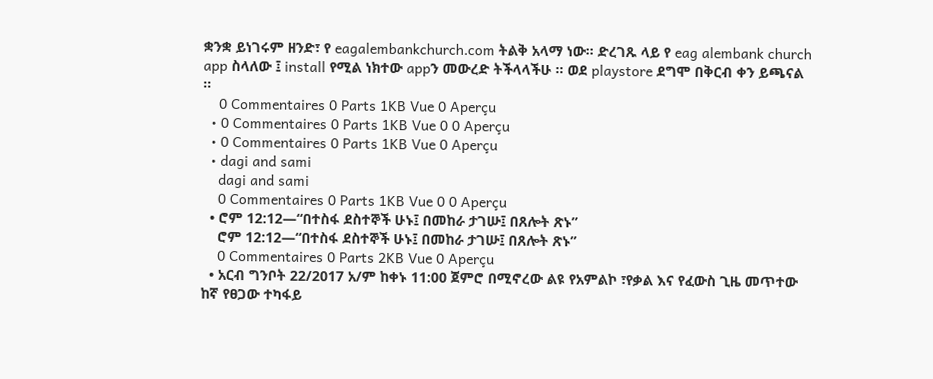ቋንቋ ይነገሩም ዘንድ፣ የ eagalembankchurch.com ትልቅ አላማ ነው። ድረገጹ ላይ የ eag alembank church app ስላለው ፤ install የሚል ነክተው appን መውረድ ትችላላችሁ ። ወደ playstore ደግሞ በቅርብ ቀን ይጫናል ።
    0 Commentaires 0 Parts 1KB Vue 0 Aperçu
  • 0 Commentaires 0 Parts 1KB Vue 0 0 Aperçu
  • 0 Commentaires 0 Parts 1KB Vue 0 Aperçu
  • dagi and sami
    dagi and sami
    0 Commentaires 0 Parts 1KB Vue 0 0 Aperçu
  • ሮም 12:12—“በተስፋ ደስተኞች ሁኑ፤ በመከራ ታገሡ፤ በጸሎት ጽኑ”
    ሮም 12:12—“በተስፋ ደስተኞች ሁኑ፤ በመከራ ታገሡ፤ በጸሎት ጽኑ”
    0 Commentaires 0 Parts 2KB Vue 0 Aperçu
  • አርብ ግንቦት 22/2017 አ/ም ከቀኑ 11:00 ጀምሮ በሚኖረው ልዩ የአምልኮ ፣የቃል እና የፈውስ ጊዜ መጥተው ከኛ የፀጋው ተካፋይ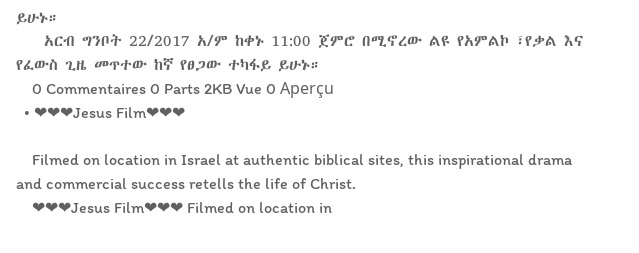ይሁኑ።
    አርብ ግንቦት 22/2017 አ/ም ከቀኑ 11:00 ጀምሮ በሚኖረው ልዩ የአምልኮ ፣የቃል እና የፈውስ ጊዜ መጥተው ከኛ የፀጋው ተካፋይ ይሁኑ።
    0 Commentaires 0 Parts 2KB Vue 0 Aperçu
  • ❤❤❤Jesus Film❤❤❤

    Filmed on location in Israel at authentic biblical sites, this inspirational drama and commercial success retells the life of Christ.
    ❤❤❤Jesus Film❤❤❤ Filmed on location in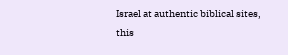Israel at authentic biblical sites, this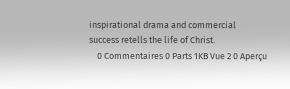inspirational drama and commercial success retells the life of Christ.
    0 Commentaires 0 Parts 1KB Vue 2 0 Aperçu